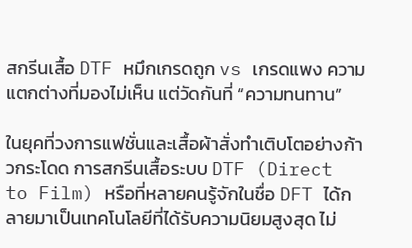สกรีนเสื้อ DTF หมึกเกรดถูก vs เกรดแพง ความแตกต่างที่มองไม่เห็น แต่วัดกันที่ “ความทนทาน”

ในยุคที่วงการแฟชั่นและเสื้อผ้าสั่งทำเติบโตอย่างก้าวกระโดด การสกรีนเสื้อระบบ DTF (Direct to Film) หรือที่หลายคนรู้จักในชื่อ DFT ได้กลายมาเป็นเทคโนโลยีที่ได้รับความนิยมสูงสุด ไม่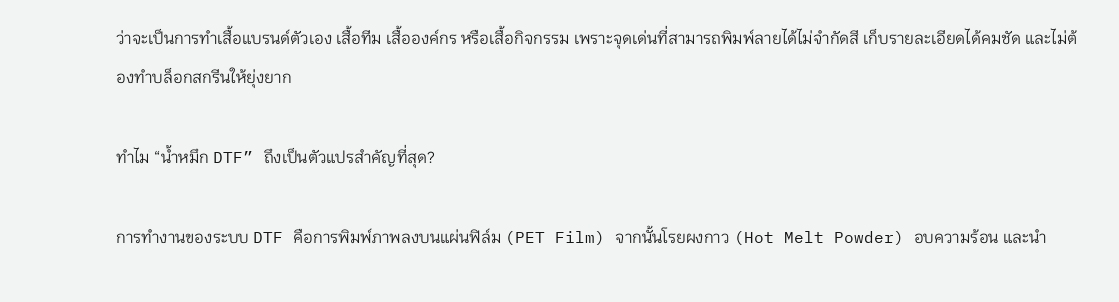ว่าจะเป็นการทำเสื้อแบรนด์ตัวเอง เสื้อทีม เสื้อองค์กร หรือเสื้อกิจกรรม เพราะจุดเด่นที่สามารถพิมพ์ลายได้ไม่จำกัดสี เก็บรายละเอียดได้คมชัด และไม่ต้องทำบล็อกสกรีนให้ยุ่งยาก

ทำไม “น้ำหมึก DTF” ถึงเป็นตัวแปรสำคัญที่สุด?

การทำงานของระบบ DTF คือการพิมพ์ภาพลงบนแผ่นฟิล์ม (PET Film) จากนั้นโรยผงกาว (Hot Melt Powder) อบความร้อน และนำ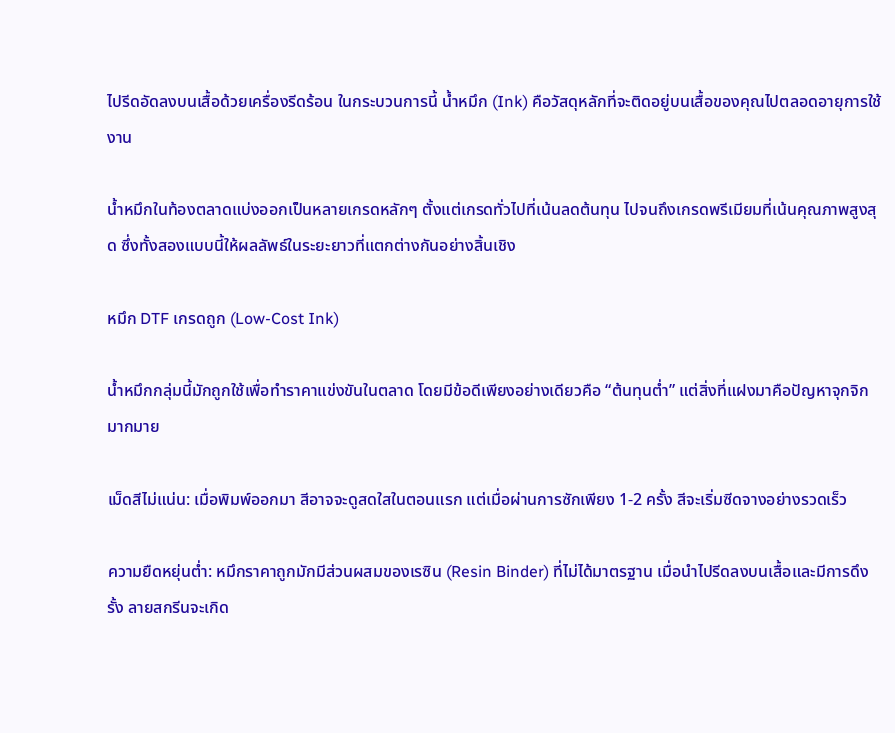ไปรีดอัดลงบนเสื้อด้วยเครื่องรีดร้อน ในกระบวนการนี้ น้ำหมึก (Ink) คือวัสดุหลักที่จะติดอยู่บนเสื้อของคุณไปตลอดอายุการใช้งาน

น้ำหมึกในท้องตลาดแบ่งออกเป็นหลายเกรดหลักๆ ตั้งแต่เกรดทั่วไปที่เน้นลดต้นทุน ไปจนถึงเกรดพรีเมียมที่เน้นคุณภาพสูงสุด ซึ่งทั้งสองแบบนี้ให้ผลลัพธ์ในระยะยาวที่แตกต่างกันอย่างสิ้นเชิง

หมึก DTF เกรดถูก (Low-Cost Ink)

น้ำหมึกกลุ่มนี้มักถูกใช้เพื่อทำราคาแข่งขันในตลาด โดยมีข้อดีเพียงอย่างเดียวคือ “ต้นทุนต่ำ” แต่สิ่งที่แฝงมาคือปัญหาจุกจิกมากมาย

เม็ดสีไม่แน่น: เมื่อพิมพ์ออกมา สีอาจจะดูสดใสในตอนแรก แต่เมื่อผ่านการซักเพียง 1-2 ครั้ง สีจะเริ่มซีดจางอย่างรวดเร็ว

ความยืดหยุ่นต่ำ: หมึกราคาถูกมักมีส่วนผสมของเรซิน (Resin Binder) ที่ไม่ได้มาตรฐาน เมื่อนำไปรีดลงบนเสื้อและมีการดึงรั้ง ลายสกรีนจะเกิด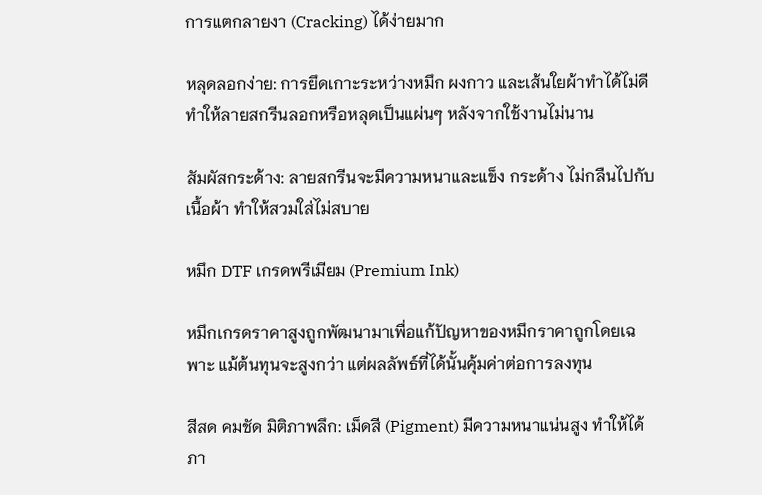การแตกลายงา (Cracking) ได้ง่ายมาก

หลุดลอกง่าย: การยึดเกาะระหว่างหมึก ผงกาว และเส้นใยผ้าทำได้ไม่ดี ทำให้ลายสกรีนลอกหรือหลุดเป็นแผ่นๆ หลังจากใช้งานไม่นาน

สัมผัสกระด้าง: ลายสกรีนจะมีความหนาและแข็ง กระด้าง ไม่กลืนไปกับเนื้อผ้า ทำให้สวมใส่ไม่สบาย

หมึก DTF เกรดพรีเมียม (Premium Ink)

หมึกเกรดราคาสูงถูกพัฒนามาเพื่อแก้ปัญหาของหมึกราคาถูกโดยเฉพาะ แม้ต้นทุนจะสูงกว่า แต่ผลลัพธ์ที่ได้นั้นคุ้มค่าต่อการลงทุน

สีสด คมชัด มิติภาพลึก: เม็ดสี (Pigment) มีความหนาแน่นสูง ทำให้ได้ภา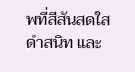พที่สีสันสดใส ดำสนิท และ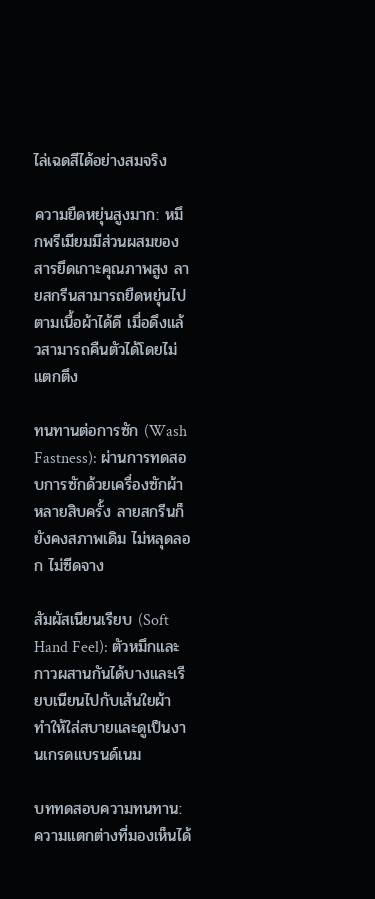ไล่เฉดสีได้อย่างสมจริง

ความยืดหยุ่นสูงมาก: หมึกพรีเมียมมีส่วนผสมของสารยึดเกาะคุณภาพสูง ลายสกรีนสามารถยืดหยุ่นไปตามเนื้อผ้าได้ดี เมื่อดึงแล้วสามารถคืนตัวได้โดยไม่แตกตึง

ทนทานต่อการซัก (Wash Fastness): ผ่านการทดสอบการซักด้วยเครื่องซักผ้าหลายสิบครั้ง ลายสกรีนก็ยังคงสภาพเดิม ไม่หลุดลอก ไม่ซีดจาง

สัมผัสเนียนเรียบ (Soft Hand Feel): ตัวหมึกและกาวผสานกันได้บางและเรียบเนียนไปกับเส้นใยผ้า ทำให้ใส่สบายและดูเป็นงานเกรดแบรนด์เนม

บททดสอบความทนทาน: ความแตกต่างที่มองเห็นได้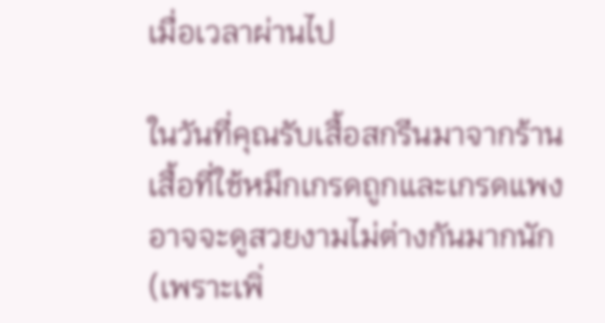เมื่อเวลาผ่านไป

ในวันที่คุณรับเสื้อสกรีนมาจากร้าน เสื้อที่ใช้หมึกเกรดถูกและเกรดแพงอาจจะดูสวยงามไม่ต่างกันมากนัก (เพราะเพิ่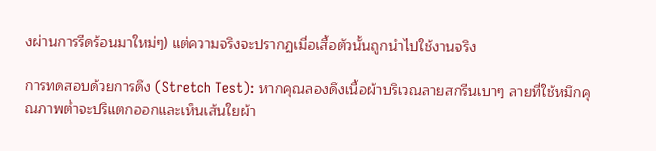งผ่านการรีดร้อนมาใหม่ๆ) แต่ความจริงจะปรากฏเมื่อเสื้อตัวนั้นถูกนำไปใช้งานจริง

การทดสอบด้วยการดึง (Stretch Test): หากคุณลองดึงเนื้อผ้าบริเวณลายสกรีนเบาๆ ลายที่ใช้หมึกคุณภาพต่ำจะปริแตกออกและเห็นเส้นใยผ้า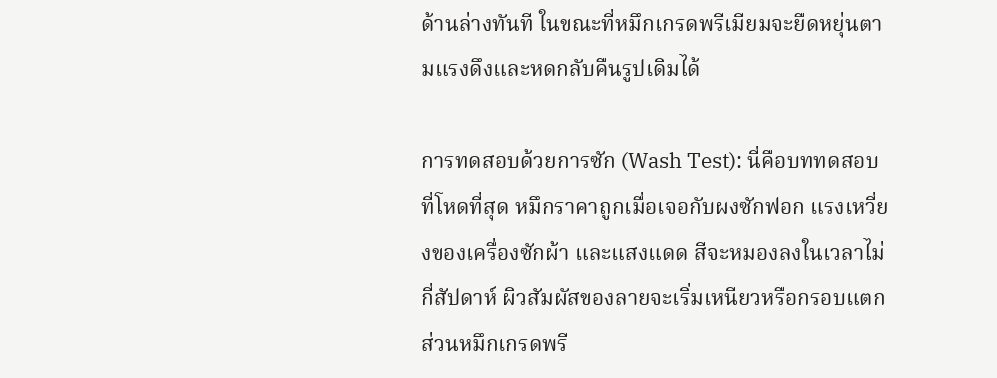ด้านล่างทันที ในขณะที่หมึกเกรดพรีเมียมจะยืดหยุ่นตามแรงดึงและหดกลับคืนรูปเดิมได้

การทดสอบด้วยการซัก (Wash Test): นี่คือบททดสอบที่โหดที่สุด หมึกราคาถูกเมื่อเจอกับผงซักฟอก แรงเหวี่ยงของเครื่องซักผ้า และแสงแดด สีจะหมองลงในเวลาไม่กี่สัปดาห์ ผิวสัมผัสของลายจะเริ่มเหนียวหรือกรอบแตก ส่วนหมึกเกรดพรี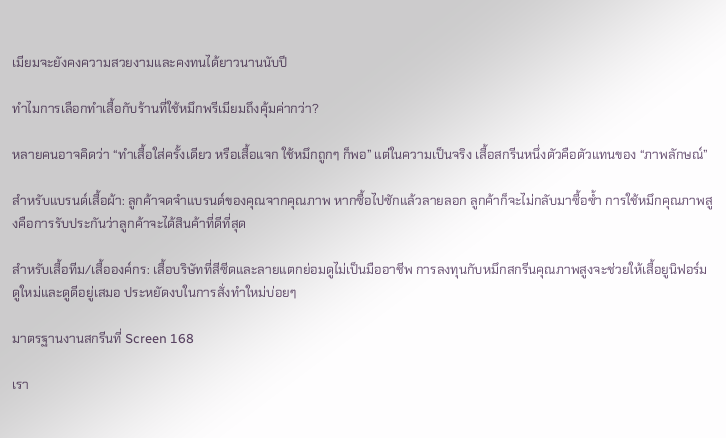เมียมจะยังคงความสวยงามและคงทนได้ยาวนานนับปี

ทำไมการเลือกทำเสื้อกับร้านที่ใช้หมึกพรีเมียมถึงคุ้มค่ากว่า?

หลายคนอาจคิดว่า “ทำเสื้อใส่ครั้งเดียว หรือเสื้อแจก ใช้หมึกถูกๆ ก็พอ” แต่ในความเป็นจริง เสื้อสกรีนหนึ่งตัวคือตัวแทนของ “ภาพลักษณ์”

สำหรับแบรนด์เสื้อผ้า: ลูกค้าจดจำแบรนด์ของคุณจากคุณภาพ หากซื้อไปซักแล้วลายลอก ลูกค้าก็จะไม่กลับมาซื้อซ้ำ การใช้หมึกคุณภาพสูงคือการรับประกันว่าลูกค้าจะได้สินค้าที่ดีที่สุด

สำหรับเสื้อทีม/เสื้อองค์กร: เสื้อบริษัทที่สีซีดและลายแตกย่อมดูไม่เป็นมืออาชีพ การลงทุนกับหมึกสกรีนคุณภาพสูงจะช่วยให้เสื้อยูนิฟอร์มดูใหม่และดูดีอยู่เสมอ ประหยัดงบในการสั่งทำใหม่บ่อยๆ

มาตรฐานงานสกรีนที่ Screen 168

เรา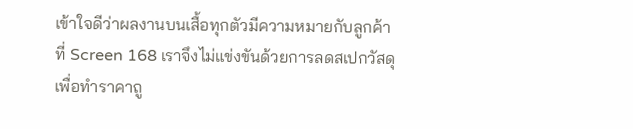เข้าใจดีว่าผลงานบนเสื้อทุกตัวมีความหมายกับลูกค้า ที่ Screen 168 เราจึงไม่แข่งขันด้วยการลดสเปกวัสดุเพื่อทำราคาถู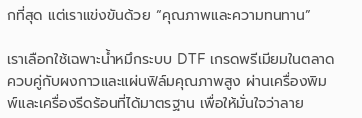กที่สุด แต่เราแข่งขันด้วย “คุณภาพและความทนทาน”

เราเลือกใช้เฉพาะน้ำหมึกระบบ DTF เกรดพรีเมียมในตลาด ควบคู่กับผงกาวและแผ่นฟิล์มคุณภาพสูง ผ่านเครื่องพิมพ์และเครื่องรีดร้อนที่ได้มาตรฐาน เพื่อให้มั่นใจว่าลาย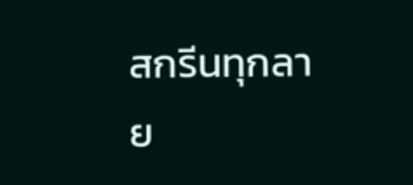สกรีนทุกลาย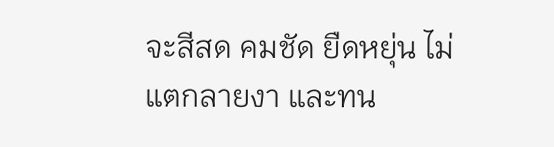จะสีสด คมชัด ยืดหยุ่น ไม่แตกลายงา และทน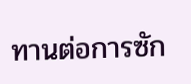ทานต่อการซัก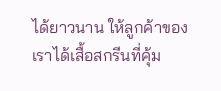ได้ยาวนาน ให้ลูกค้าของเราได้เสื้อสกรีนที่คุ้ม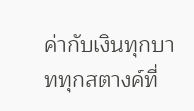ค่ากับเงินทุกบาททุกสตางค์ที่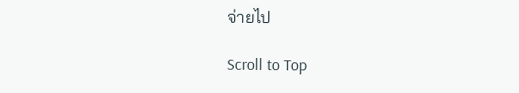จ่ายไป

Scroll to Top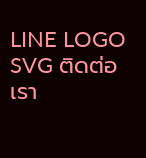LINE LOGO SVG ติดต่อเรา